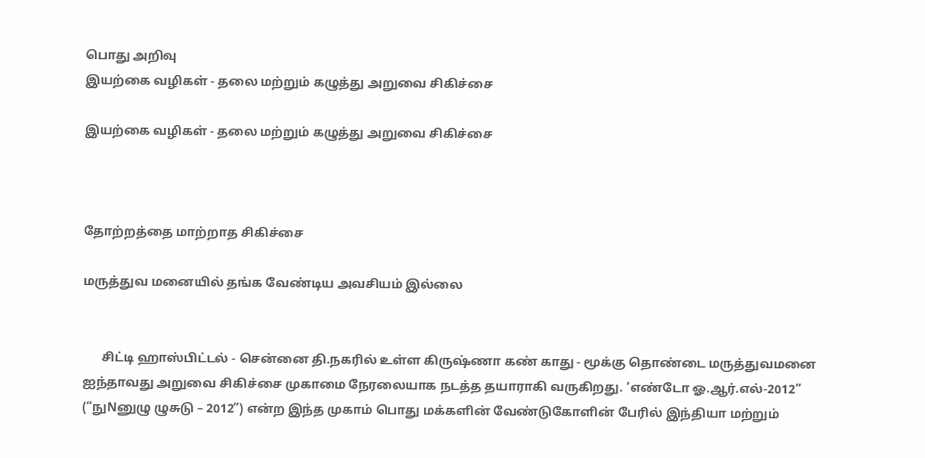பொது அறிவு
இயற்கை வழிகள் - தலை மற்றும் கழுத்து அறுவை சிகிச்சை

இயற்கை வழிகள் - தலை மற்றும் கழுத்து அறுவை சிகிச்சை



தோற்றத்தை மாற்றாத சிகிச்சை

மருத்துவ மனையில் தங்க வேண்டிய அவசியம் இல்லை


      சிட்டி ஹாஸ்பிட்டல் - சென்னை தி.நகரில் உள்ள கிருஷ்ணா கண் காது - மூக்கு தொண்டை மருத்துவமனை ஐந்தாவது அறுவை சிகிச்சை முகாமை நேரலையாக நடத்த தயாராகி வருகிறது. ‘எண்டோ ஓ.ஆர்.எல்-2012” (“நுNனுழு ழுசுடு – 2012”) என்ற இந்த முகாம் பொது மக்களின் வேண்டுகோளின் பேரில் இந்தியா மற்றும்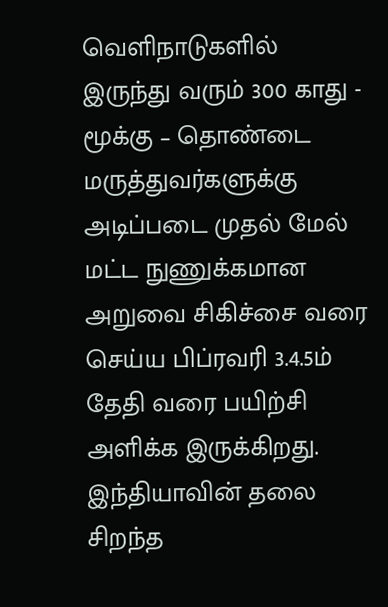வெளிநாடுகளில் இருந்து வரும் 300 காது - மூக்கு – தொண்டை மருத்துவர்களுக்கு அடிப்படை முதல் மேல் மட்ட நுணுக்கமான அறுவை சிகிச்சை வரை செய்ய பிப்ரவரி 3.4.5ம் தேதி வரை பயிற்சி அளிக்க இருக்கிறது. இந்தியாவின் தலை சிறந்த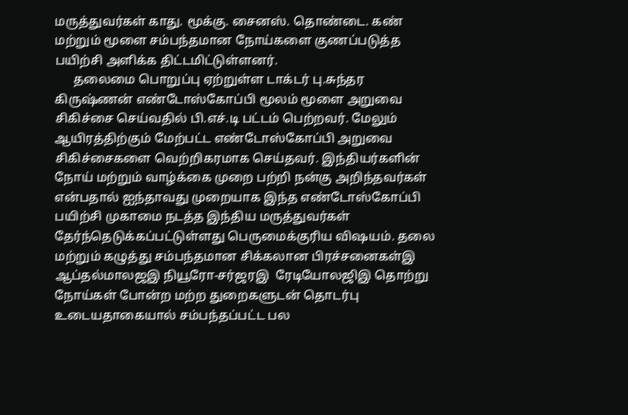மருத்துவர்கள் காது. மூக்கு. சைனஸ். தொண்டை. கண் மற்றும் மூளை சம்பந்தமான நோய்களை குணப்படுத்த பயிற்சி அளிக்க திட்டமிட்டுள்ளனர்.
      தலைமை பொறுப்பு ஏற்றுள்ள டாக்டர் பு.சுந்தர கிருஷ்ணன் எண்டோஸ்கோப்பி மூலம் மூளை அறுவை சிகிச்சை செய்வதில் பி.எச்.டி பட்டம் பெற்றவர். மேலும் ஆயிரத்திற்கும் மேற்பட்ட எண்டோஸ்கோப்பி அறுவை சிகிச்சைகளை வெற்றிகரமாக செய்தவர். இந்தியர்களின் நோய் மற்றும் வாழ்க்கை முறை பற்றி நன்கு அறிந்தவர்கள் என்பதால் ஐந்தாவது முறையாக இந்த எண்டோஸ்கோப்பி பயிற்சி முகாமை நடத்த இந்திய மருத்துவர்கள் தேர்ந்தெடுக்கப்பட்டுள்ளது பெருமைக்குரிய விஷயம். தலை மற்றும் கழுத்து சம்பந்தமான சிக்கலான பிரச்சனைகள்இ ஆப்தல்மாலஜஇ நியூரோ-சர்ஜரஇ  ரேடியோலஜிஇ தொற்று நோய்கள் போன்ற மற்ற துறைகளுடன் தொடர்பு உடையதாகையால் சம்பந்தப்பட்ட பல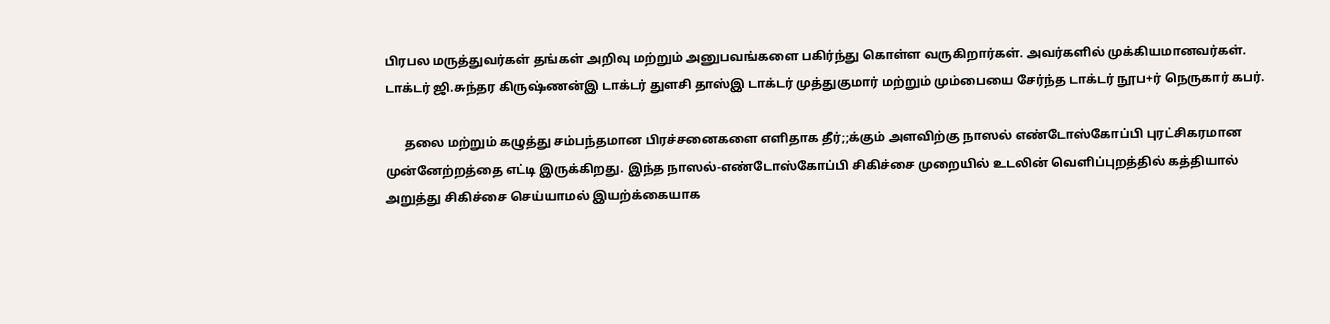பிரபல மருத்துவர்கள் தங்கள் அறிவு மற்றும் அனுபவங்களை பகிர்ந்து கொள்ள வருகிறார்கள். அவர்களில் முக்கியமானவர்கள். டாக்டர் ஜி.சுந்தர கிருஷ்ணன்இ டாக்டர் துளசி தாஸ்இ டாக்டர் முத்துகுமார் மற்றும் மும்பையை சேர்ந்த டாக்டர் நூப+ர் நெருகார் கபர்.

      தலை மற்றும் கழுத்து சம்பந்தமான பிரச்சனைகளை எளிதாக தீர்;;க்கும் அளவிற்கு நாஸல் எண்டோஸ்கோப்பி புரட்சிகரமான முன்னேற்றத்தை எட்டி இருக்கிறது. இந்த நாஸல்-எண்டோஸ்கோப்பி சிகிச்சை முறையில் உடலின் வெளிப்புறத்தில் கத்தியால் அறுத்து சிகிச்சை செய்யாமல் இயற்க்கையாக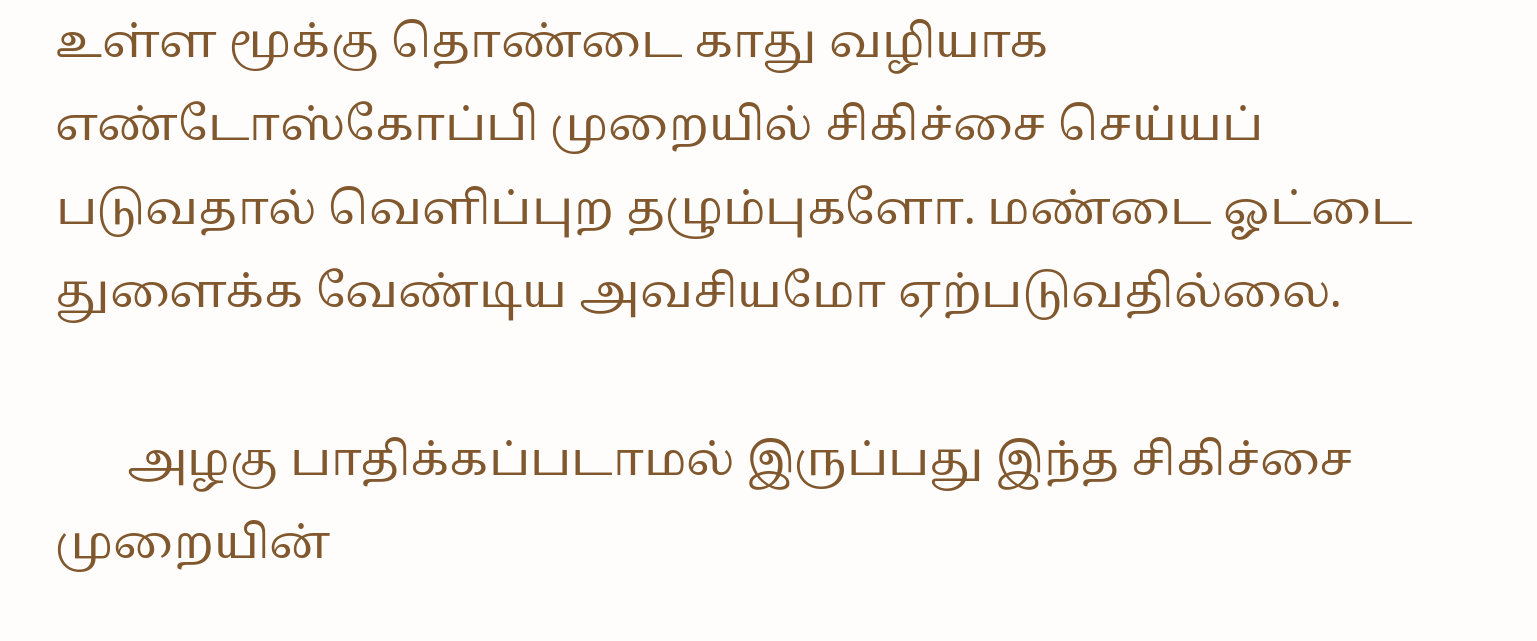உள்ள மூக்கு தொண்டை காது வழியாக எண்டோஸ்கோப்பி முறையில் சிகிச்சை செய்யப் படுவதால் வெளிப்புற தழும்புகளோ. மண்டை ஓட்டை துளைக்க வேண்டிய அவசியமோ ஏற்படுவதில்லை.

      அழகு பாதிக்கப்படாமல் இருப்பது இந்த சிகிச்சை முறையின்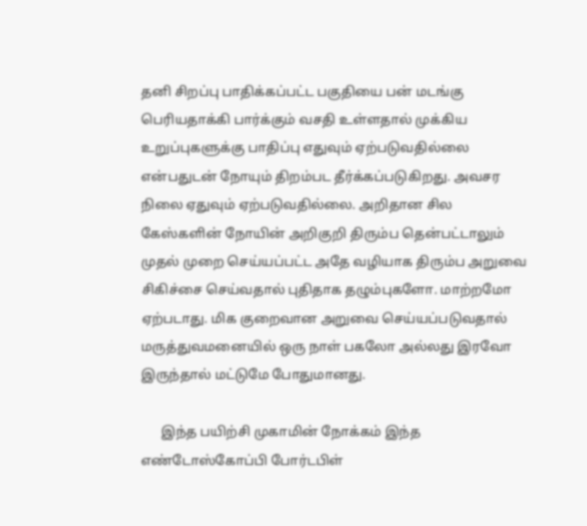தனி சிறப்பு பாதிக்கப்பட்ட பகுதியை பன் மடங்கு பெரியதாக்கி பார்க்கும் வசதி உள்ளதால் முக்கிய உறுப்புகளுக்கு பாதிப்பு எதுவும் ஏற்படுவதில்லை என்பதுடன் நோயும் திறம்பட தீர்க்கப்படுகிறது. அவசர நிலை ஏதுவும் ஏற்படுவதில்லை. அறிதான சில கேஸ்களின் நோயின் அறிகுறி திரும்ப தென்பட்டாலும் முதல் முறை செய்யப்பட்ட அதே வழியாக திரும்ப அறுவை சிகிச்சை செய்வதால் புதிதாக தழும்புகளோ. மாற்றமோ ஏற்படாது. மிக குறைவான அறுவை செய்யப்படுவதால் மருத்துவமனையில் ஒரு நாள் பகலோ அல்லது இரவோ இருந்தால் மட்டுமே போதுமானது.

      இந்த பயிற்சி முகாமின் நோக்கம் இந்த எண்டோஸ்கோப்பி போர்டபிள்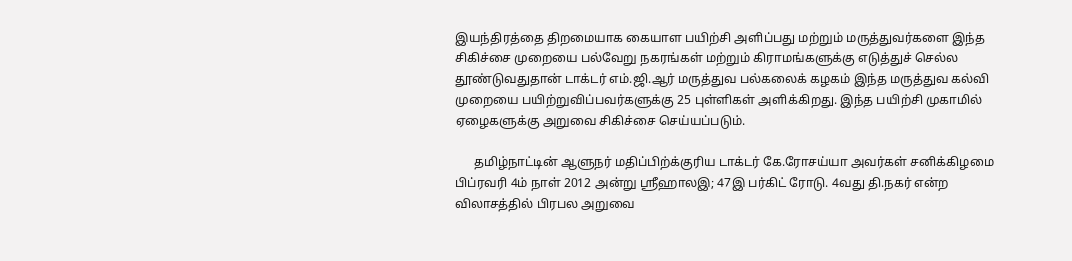இயந்திரத்தை திறமையாக கையாள பயிற்சி அளிப்பது மற்றும் மருத்துவர்களை இந்த சிகிச்சை முறையை பல்வேறு நகரங்கள் மற்றும் கிராமங்களுக்கு எடுத்துச் செல்ல தூண்டுவதுதான் டாக்டர் எம்.ஜி.ஆர் மருத்துவ பல்கலைக் கழகம் இந்த மருத்துவ கல்வி முறையை பயிற்றுவிப்பவர்களுக்கு 25 புள்ளிகள் அளிக்கிறது. இந்த பயிற்சி முகாமில் ஏழைகளுக்கு அறுவை சிகிச்சை செய்யப்படும்.

      தமிழ்நாட்டின் ஆளுநர் மதிப்பிற்க்குரிய டாக்டர் கே.ரோசய்யா அவர்கள் சனிக்கிழமை பிப்ரவரி 4ம் நாள் 2012 அன்று ஸ்ரீஹாலஇ; 47இ பர்கிட் ரோடு. 4வது தி.நகர் என்ற விலாசத்தில் பிரபல அறுவை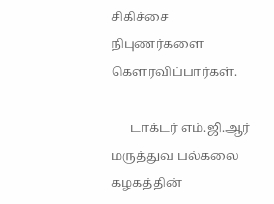சிகிச்சை நிபுணர்களை கௌரவிப்பார்கள்.

      டாக்டர் எம்.ஜி.ஆர் மருத்துவ பல்கலை கழகத்தின்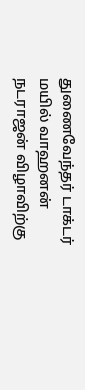துணைவேந்தர் டாக்டர் மயில் வாஹனன் நடராஜன் விழாவிற்கு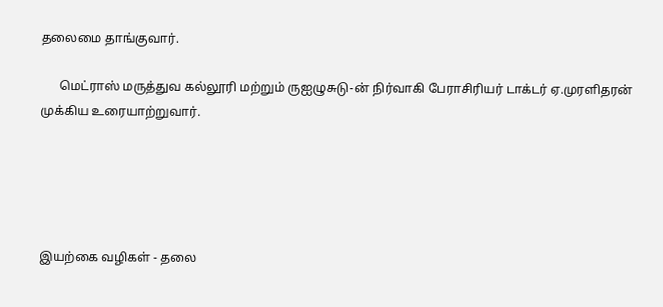தலைமை தாங்குவார்.

      மெட்ராஸ் மருத்துவ கல்லூரி மற்றும் ருஐழுசுடு-ன் நிர்வாகி பேராசிரியர் டாக்டர் ஏ.முரளிதரன் முக்கிய உரையாற்றுவார்.





இயற்கை வழிகள் - தலை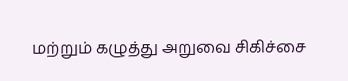மற்றும் கழுத்து அறுவை சிகிச்சை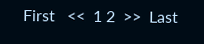First   <<  1 2  >>  Last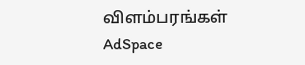விளம்பரங்கள்
AdSpace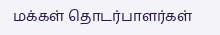மக்கள் தொடர்பாளர்கள்